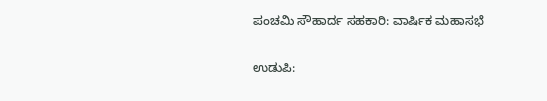ಪಂಚಮಿ ಸೌಹಾರ್ದ ಸಹಕಾರಿ: ವಾರ್ಷಿಕ ಮಹಾಸಭೆ

ಉಡುಪಿ: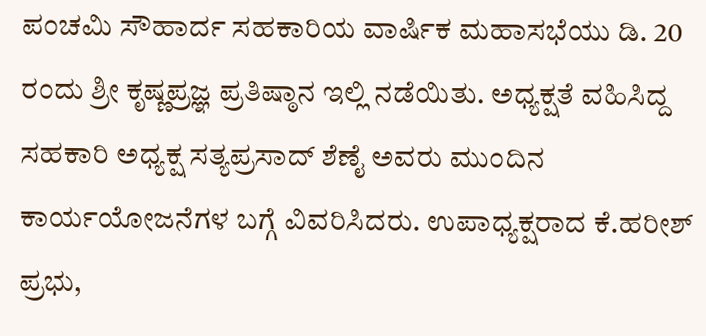ಪಂಚಮಿ ಸೌಹಾರ್ದ ಸಹಕಾರಿಯ ವಾರ್ಷಿಕ ಮಹಾಸಭೆಯು ಡಿ. 20 ರಂದು ಶ್ರೀ ಕೃಷ್ಣಪ್ರಜ್ಞ ಪ್ರತಿಷ್ಠಾನ ಇಲ್ಲಿ ನಡೆಯಿತು. ಅಧ್ಯಕ್ಷತೆ ವಹಿಸಿದ್ದ ಸಹಕಾರಿ ಅಧ್ಯಕ್ಷ ಸತ್ಯಪ್ರಸಾದ್ ಶೆಣೈ ಅವರು ಮುಂದಿನ ಕಾರ್ಯಯೋಜನೆಗಳ ಬಗ್ಗೆ ವಿವರಿಸಿದರು. ಉಪಾಧ್ಯಕ್ಷರಾದ ಕೆ.ಹರೀಶ್ ಪ್ರಭು,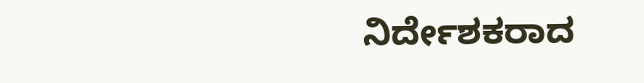ನಿರ್ದೇಶಕರಾದ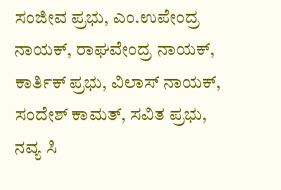ಸಂಜೀವ ಪ್ರಭು, ಎಂ.ಉಪೇಂದ್ರ ನಾಯಕ್, ರಾಘವೇಂದ್ರ ನಾಯಕ್, ಕಾರ್ತಿಕ್ ಪ್ರಭು, ವಿಲಾಸ್ ನಾಯಕ್, ಸಂದೇಶ್ ಕಾಮತ್, ಸವಿತ ಪ್ರಭು, ನವ್ಯ ಸಿ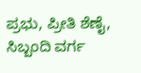ಪ್ರಭು, ಪ್ರೀತಿ ಶೆಣೈ, ಸಿಬ್ಬಂದಿ ವರ್ಗ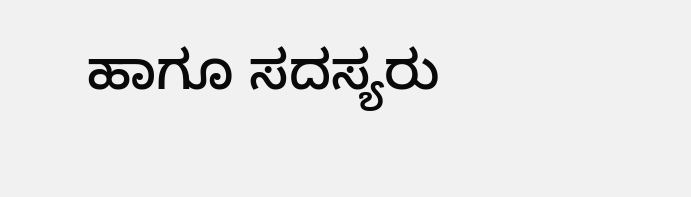ಹಾಗೂ ಸದಸ್ಯರು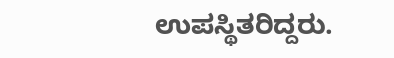ಉಪಸ್ಥಿತರಿದ್ದರು.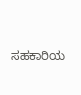ಸಹಕಾರಿಯ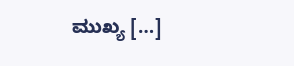ಮುಖ್ಯ […]